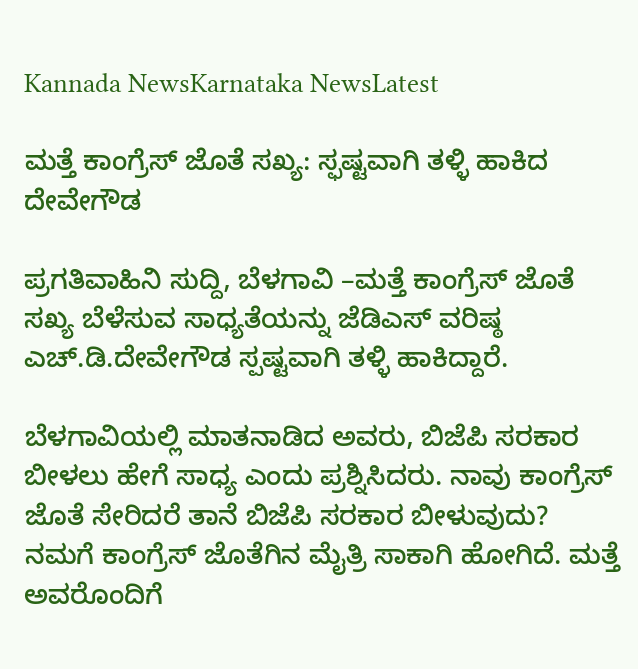Kannada NewsKarnataka NewsLatest

ಮತ್ತೆ ಕಾಂಗ್ರೆಸ್ ಜೊತೆ ಸಖ್ಯ: ಸ್ಫಷ್ಟವಾಗಿ ತಳ್ಳಿ ಹಾಕಿದ ದೇವೇಗೌಡ

ಪ್ರಗತಿವಾಹಿನಿ ಸುದ್ದಿ, ಬೆಳಗಾವಿ –ಮತ್ತೆ ಕಾಂಗ್ರೆಸ್ ಜೊತೆ ಸಖ್ಯ ಬೆಳೆಸುವ ಸಾಧ್ಯತೆಯನ್ನು ಜೆಡಿಎಸ್ ವರಿಷ್ಠ ಎಚ್.ಡಿ.ದೇವೇಗೌಡ ಸ್ಪಷ್ಟವಾಗಿ ತಳ್ಳಿ ಹಾಕಿದ್ದಾರೆ.

ಬೆಳಗಾವಿಯಲ್ಲಿ ಮಾತನಾಡಿದ ಅವರು, ಬಿಜೆಪಿ ಸರಕಾರ ಬೀಳಲು ಹೇಗೆ ಸಾಧ್ಯ ಎಂದು ಪ್ರಶ್ನಿಸಿದರು. ನಾವು ಕಾಂಗ್ರೆಸ್ ಜೊತೆ ಸೇರಿದರೆ ತಾನೆ ಬಿಜೆಪಿ ಸರಕಾರ ಬೀಳುವುದು? ನಮಗೆ ಕಾಂಗ್ರೆಸ್ ಜೊತೆಗಿನ ಮೈತ್ರಿ ಸಾಕಾಗಿ ಹೋಗಿದೆ. ಮತ್ತೆ ಅವರೊಂದಿಗೆ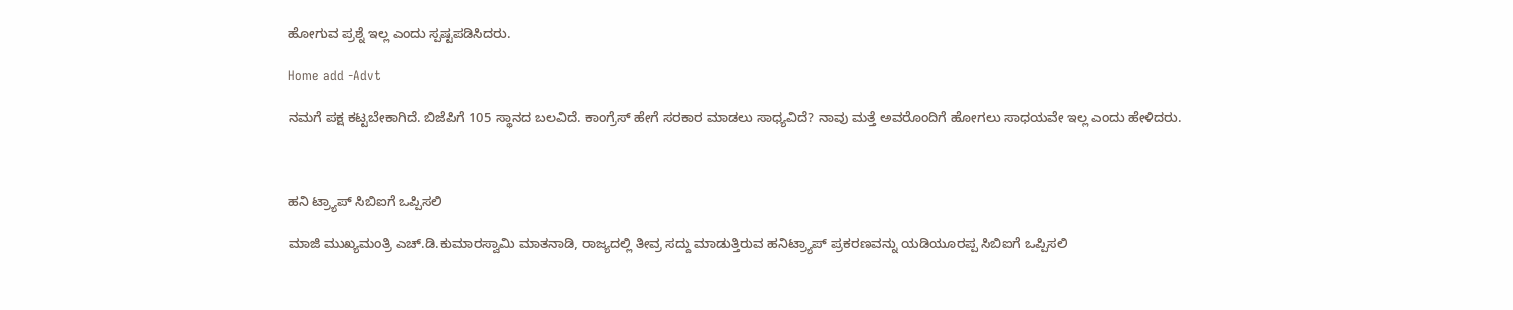ಹೋಗುವ ಪ್ರಶ್ನೆ ಇಲ್ಲ ಎಂದು ಸ್ಪಷ್ಟಪಡಿಸಿದರು.

Home add -Advt

ನಮಗೆ ಪಕ್ಷ ಕಟ್ಟಬೇಕಾಗಿದೆ. ಬಿಜೆಪಿಗೆ 105 ಸ್ಥಾನದ ಬಲವಿದೆ. ಕಾಂಗ್ರೆಸ್ ಹೇಗೆ ಸರಕಾರ ಮಾಡಲು ಸಾಧ್ಯವಿದೆ? ನಾವು ಮತ್ತೆ ಅವರೊಂದಿಗೆ ಹೋಗಲು ಸಾಧಯವೇ ಇಲ್ಲ ಎಂದು ಹೇಳಿದರು.



ಹನಿ ಟ್ರ್ಯಾಪ್ ಸಿಬಿಐಗೆ ಒಪ್ಪಿಸಲಿ

ಮಾಜಿ ಮುಖ್ಯಮಂತ್ರಿ ಎಚ್.ಡಿ.ಕುಮಾರಸ್ವಾಮಿ ಮಾತನಾಡಿ, ರಾಜ್ಯದಲ್ಲಿ ತೀವ್ರ ಸದ್ದು ಮಾಡುತ್ತಿರುವ ಹನಿಟ್ರ್ಯಾಪ್ ಪ್ರಕರಣವನ್ನು ಯಡಿಯೂರಪ್ಪ ಸಿಬಿಐಗೆ ಒಪ್ಪಿಸಲಿ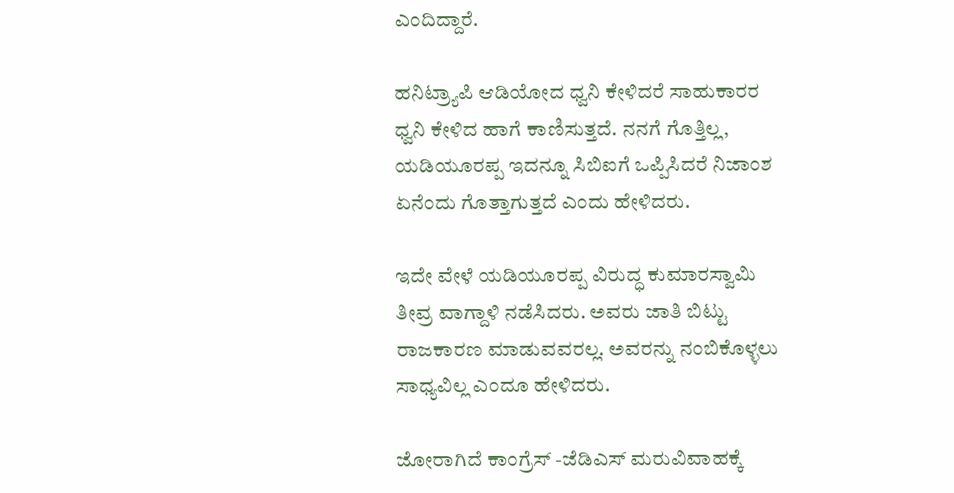ಎಂದಿದ್ದಾರೆ.

ಹನಿಟ್ರ್ಯಾಪಿ ಆಡಿಯೋದ ಧ್ವನಿ ಕೇಳಿದರೆ ಸಾಹುಕಾರರ ಧ್ವನಿ ಕೇಳಿದ ಹಾಗೆ ಕಾಣಿಸುತ್ತದೆ. ನನಗೆ ಗೊತ್ತಿಲ್ಲ, ಯಡಿಯೂರಪ್ಪ ಇದನ್ನೂ ಸಿಬಿಐಗೆ ಒಪ್ಪಿಸಿದರೆ ನಿಜಾಂಶ ಏನೆಂದು ಗೊತ್ತಾಗುತ್ತದೆ ಎಂದು ಹೇಳಿದರು.

ಇದೇ ವೇಳೆ ಯಡಿಯೂರಪ್ಪ ವಿರುದ್ಧ ಕುಮಾರಸ್ವಾಮಿ ತೀವ್ರ ವಾಗ್ದಾಳಿ ನಡೆಸಿದರು. ಅವರು ಜಾತಿ ಬಿಟ್ಟು ರಾಜಕಾರಣ ಮಾಡುವವರಲ್ಲ. ಅವರನ್ನು ನಂಬಿಕೊಳ್ಳಲು ಸಾಧ್ಯವಿಲ್ಲ ಎಂದೂ ಹೇಳಿದರು.

ಜೋರಾಗಿದೆ ಕಾಂಗ್ರೆಸ್ -ಜೆಡಿಎಸ್ ಮರುವಿವಾಹಕ್ಕೆ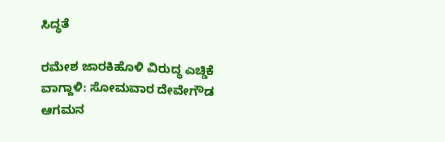ಸಿದ್ಧತೆ

ರಮೇಶ ಜಾರಕಿಹೊಳಿ ವಿರುದ್ಧ ಎಚ್ಡಿಕೆ ವಾಗ್ದಾಳಿ: ಸೋಮವಾರ ದೇವೇಗೌಡ ಆಗಮನ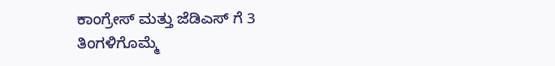ಕಾಂಗ್ರೇಸ್ ಮತ್ತು ಜೆಡಿಎಸ್ ಗೆ 3 ತಿಂಗಳಿಗೊಮ್ಮೆ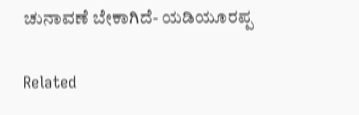ಚುನಾವಣೆ ಬೇಕಾಗಿದೆ- ಯಡಿಯೂರಪ್ಪ

Related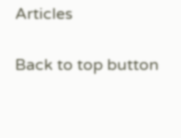Articles

Back to top button